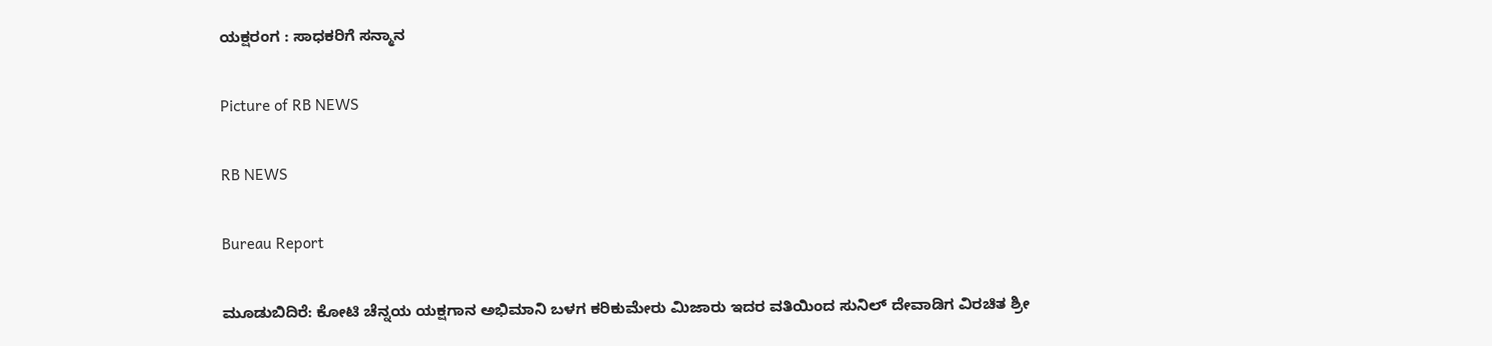ಯಕ್ಷರಂಗ : ಸಾಧಕರಿಗೆ ಸನ್ಮಾನ

Picture of RB NEWS

RB NEWS

Bureau Report

ಮೂಡುಬಿದಿರೆ: ಕೋಟಿ ಚೆನ್ನಯ ಯಕ್ಷಗಾನ ಅಭಿಮಾನಿ ಬಳಗ ಕರಿಕುಮೇರು ಮಿಜಾರು ಇದರ ವತಿಯಿಂದ ಸುನಿಲ್ ದೇವಾಡಿಗ ವಿರಚಿತ ಶ್ರೀ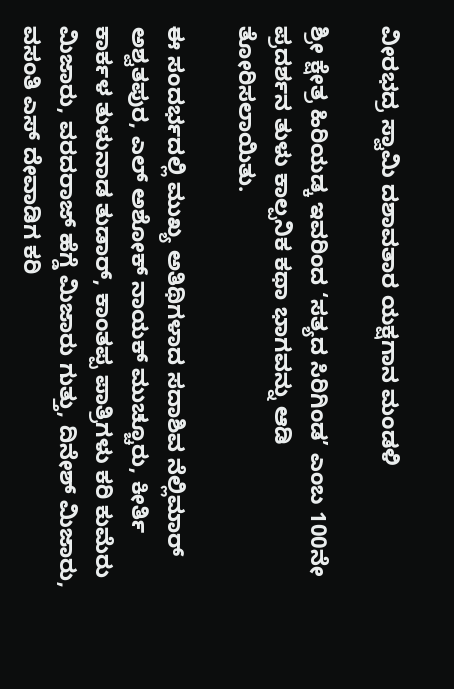ವೀರಭದ್ರ ಸ್ವಾಮಿ ದಶಾವತಾರ ಯಕ್ಷಗಾನ ಮಂಡಳಿ

ಶ್ರೀ ಕ್ಷೇತ್ರ ಹಿರಿಯಡ್ಕ ಇವರಿಂದ ‘ಸತ್ಯದ ಸಿರಿಗಿಂಡ’ ಎಂಬ 100ನೇ ಪ್ರದರ್ಶನ ತುಳು ಕಾಲ್ಪನಿಕ ಕಥಾ ಭಾಗವನ್ನು ಆಡಿ ತೋರಿಸಲಾಯಿತು.

ಈ ಸಂದರ್ಭದಲ್ಲಿ ಮುಖ್ಯ ಅತಿಥಿಗಳಾದ ಸದಾಶಿವ ನೆಲ್ಲಿಮಾರ್ ಅಶ್ವತಪುರ, ಎಲ್ ಅಶೋಕ್ ನಾಯಕ್ ಮುಚ್ಚೂರು, ಕೀರ್ತಿ ಕಾರ್ಕಳ ತುಳುನಾಡ ತುಡಾರ್, ಕಾಂತಪ್ಪ ಪಾತ್ರಿಗಳು ಕರಿ ಕುಮೆರು ಮಿಜಾರು, ವರದರಾಜ್ ಹೆಗ್ಡೆ ಮಿಜಾರು ಗುತ್ತು, ದಿನೇಶ್ ಮಿಜಾರು, ವಸಂತಿ ಎಸ್ ದೇವಾಡಿಗ ಕರಿ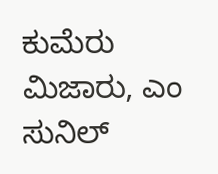ಕುಮೆರು ಮಿಜಾರು, ಎಂ ಸುನಿಲ್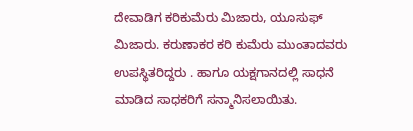ದೇವಾಡಿಗ ಕರಿಕುಮೆರು ಮಿಜಾರು, ಯೂಸುಫ್ ಮಿಜಾರು. ಕರುಣಾಕರ ಕರಿ ಕುಮೆರು ಮುಂತಾದವರು ಉಪಸ್ಥಿತರಿದ್ದರು . ಹಾಗೂ ಯಕ್ಷಗಾನದಲ್ಲಿ ಸಾಧನೆ ಮಾಡಿದ ಸಾಧಕರಿಗೆ ಸನ್ಮಾನಿಸಲಾಯಿತು.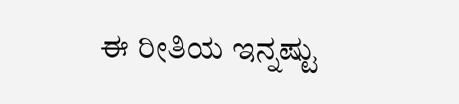ಈ ರೀತಿಯ ಇನ್ನಷ್ಟು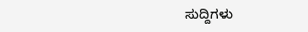ಸುದ್ದಿಗಳು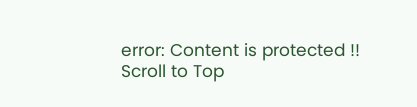error: Content is protected !!
Scroll to Top